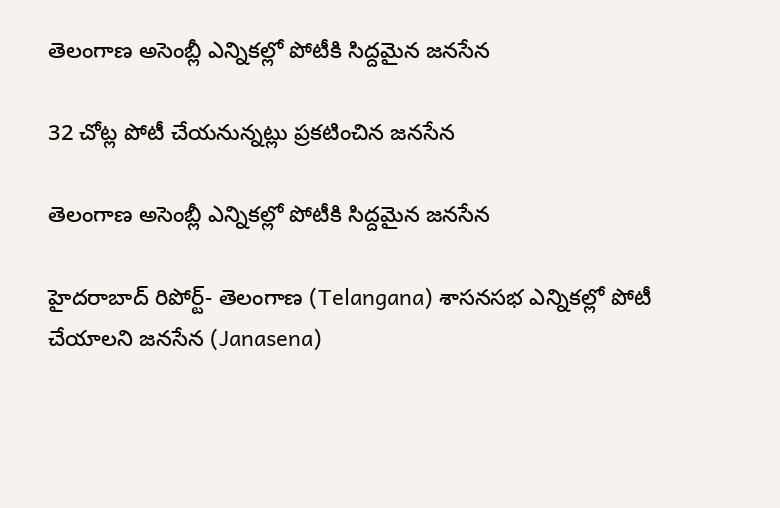తెలంగాణ అసెంబ్లీ ఎన్నికల్లో పోటీకి సిద్దమైన జనసేన

32 చోట్ల పోటీ చేయనున్నట్లు ప్రకటించిన జనసేన

తెలంగాణ అసెంబ్లీ ఎన్నికల్లో పోటీకి సిద్దమైన జనసేన

హైదరాబాద్ రిపోర్ట్- తెలంగాణ (Telangana) శాసనసభ ఎన్నికల్లో పోటీ చేయాలని జనసేన (Janasena)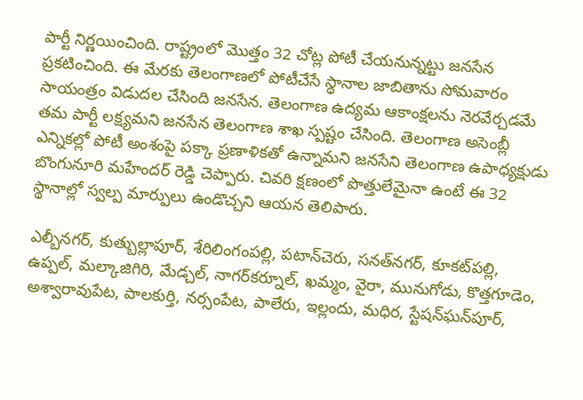పార్టీ నిర్ణయించింది. రాష్ట్రంలో మొత్తం 32 చోట్ల పోటీ చేయనున్నట్టు జనసేన ప్రకటించింది. ఈ మేరకు తెలంగాణలో పోటీచేసే స్థానాల జాబితాను సోమవారం సాయంత్రం విడుదల చేసింది జనసేన. తెలంగాణ ఉద్యమ ఆకాంక్షలను నెరవేర్చడమే తమ పార్టీ లక్ష్యమని జనసేన తెలంగాణ శాఖ స్పష్టం చేసింది. తెలంగాణ అసెంబ్లీ ఎన్నికల్లో పోటీ అంశంపై పక్కా ప్రణాళికతో ఉన్నామని జనసేని తెలంగాణ ఉపాధ్యక్షుడు బొంగునూరి మహేందర్‌ రెడ్డి చెప్పారు. చివరి క్షణంలో పొత్తులేమైనా ఉంటే ఈ 32 స్థానాల్లో స్వల్ప మార్పులు ఉండొచ్చని ఆయన తెలిపారు.

ఎల్బీనగర్‌, కుత్బుల్లాపూర్‌, శేరిలింగంపల్లి, పటాన్‌చెరు, సనత్‌నగర్‌, కూకట్‌పల్లి, ఉప్పల్‌, మల్కాజిగిరి, మేడ్చల్‌, నాగర్‌కర్నూల్‌, ఖమ్మం, వైరా, మునుగోడు, కొత్తగూడెం, అశ్వారావుపేట, పాలకుర్తి, నర్సంపేట, పాలేరు, ఇల్లందు, మధిర, స్టేషన్‌ఘన్‌పూర్‌,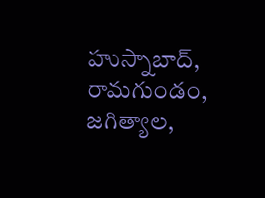హుస్నాబాద్‌, రామగుండం, జగిత్యాల,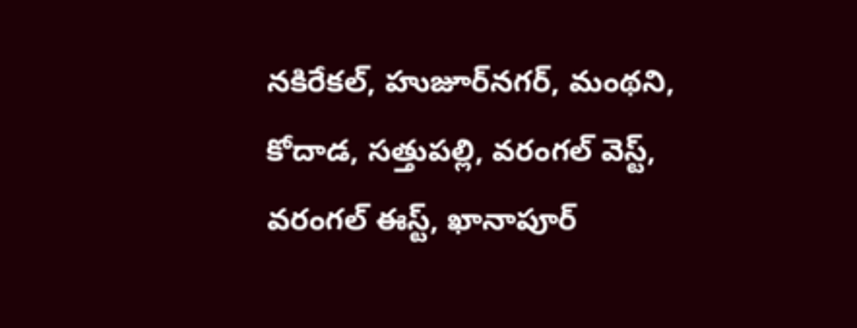నకిరేకల్‌, హుజూర్‌నగర్‌, మంథని, కోదాడ, సత్తుపల్లి, వరంగల్‌ వెస్ట్‌, వరంగల్‌ ఈస్ట్‌, ఖానాపూర్‌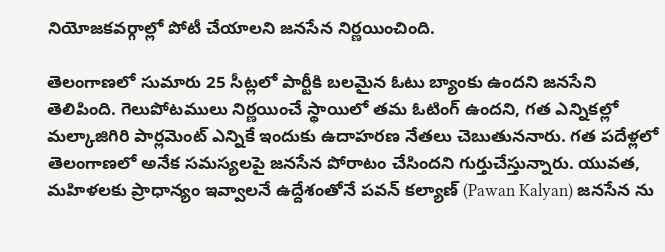నియోజకవర్గాల్లో పోటీ చేయాలని జనసేన నిర్ణయించింది.

తెలంగాణలో సుమారు 25 సీట్లలో పార్టీకి బలమైన ఓటు బ్యాంకు ఉందని జనసేని తెలిపింది. గెలుపోటములు నిర్ణయించే స్థాయిలో తమ ఓటింగ్‌ ఉందని, గత ఎన్నికల్లో మల్కాజిగిరి పార్లమెంట్‌ ఎన్నికే ఇందుకు ఉదాహరణ నేతలు చెబుతుననారు. గత పదేళ్లలో తెలంగాణలో అనేక సమస్యలపై జనసేన పోరాటం చేసిందని గుర్తుచేస్తున్నారు. యువత, మహిళలకు ప్రాధాన్యం ఇవ్వాలనే ఉద్దేశంతోనే పవన్‌ కల్యాణ్‌ (Pawan Kalyan) జనసేన ను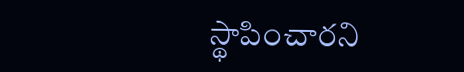స్థాపించారని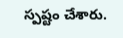స్పష్టం చేశారు.